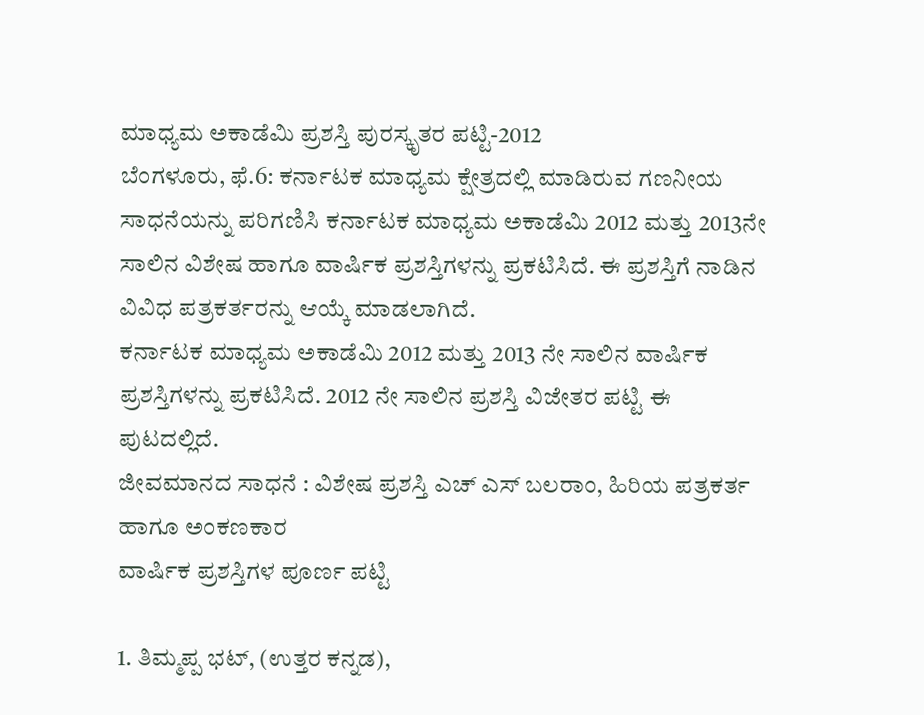ಮಾಧ್ಯಮ ಅಕಾಡೆಮಿ ಪ್ರಶಸ್ತಿ ಪುರಸ್ಕೃತರ ಪಟ್ಟಿ-2012
ಬೆಂಗಳೂರು, ಫೆ.6: ಕರ್ನಾಟಕ ಮಾಧ್ಯಮ ಕ್ಷೇತ್ರದಲ್ಲಿ ಮಾಡಿರುವ ಗಣನೀಯ ಸಾಧನೆಯನ್ನು ಪರಿಗಣಿಸಿ ಕರ್ನಾಟಕ ಮಾಧ್ಯಮ ಅಕಾಡೆಮಿ 2012 ಮತ್ತು 2013ನೇ ಸಾಲಿನ ವಿಶೇಷ ಹಾಗೂ ವಾರ್ಷಿಕ ಪ್ರಶಸ್ತಿಗಳನ್ನು ಪ್ರಕಟಿಸಿದೆ. ಈ ಪ್ರಶಸ್ತಿಗೆ ನಾಡಿನ ವಿವಿಧ ಪತ್ರಕರ್ತರನ್ನು ಆಯ್ಕೆ ಮಾಡಲಾಗಿದೆ.
ಕರ್ನಾಟಕ ಮಾಧ್ಯಮ ಅಕಾಡೆಮಿ 2012 ಮತ್ತು 2013 ನೇ ಸಾಲಿನ ವಾರ್ಷಿಕ ಪ್ರಶಸ್ತಿಗಳನ್ನು ಪ್ರಕಟಿಸಿದೆ. 2012 ನೇ ಸಾಲಿನ ಪ್ರಶಸ್ತಿ ವಿಜೇತರ ಪಟ್ಟಿ ಈ ಪುಟದಲ್ಲಿದೆ.
ಜೀವಮಾನದ ಸಾಧನೆ : ವಿಶೇಷ ಪ್ರಶಸ್ತಿ ಎಚ್ ಎಸ್ ಬಲರಾಂ, ಹಿರಿಯ ಪತ್ರಕರ್ತ ಹಾಗೂ ಅಂಕಣಕಾರ
ವಾರ್ಷಿಕ ಪ್ರಶಸ್ತಿಗಳ ಪೂರ್ಣ ಪಟ್ಟಿ

1. ತಿಮ್ಮಪ್ಪ ಭಟ್, (ಉತ್ತರ ಕನ್ನಡ),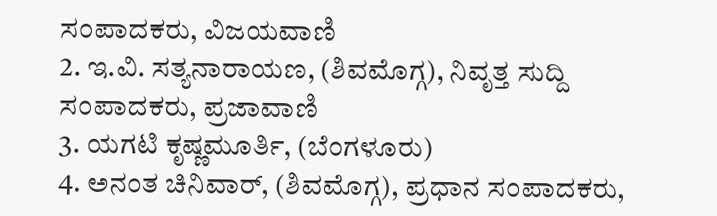ಸಂಪಾದಕರು, ವಿಜಯವಾಣಿ
2. ಇ.ವಿ. ಸತ್ಯನಾರಾಯಣ, (ಶಿವಮೊಗ್ಗ), ನಿವೃತ್ತ ಸುದ್ದಿ ಸಂಪಾದಕರು, ಪ್ರಜಾವಾಣಿ
3. ಯಗಟಿ ಕೃಷ್ಣಮೂರ್ತಿ, (ಬೆಂಗಳೂರು)
4. ಅನಂತ ಚಿನಿವಾರ್, (ಶಿವಮೊಗ್ಗ), ಪ್ರಧಾನ ಸಂಪಾದಕರು,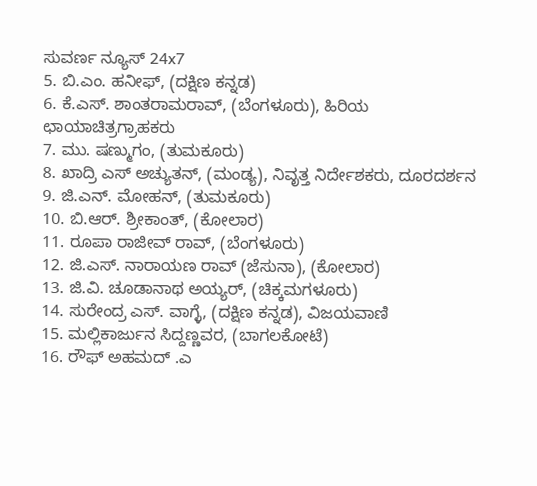ಸುವರ್ಣ ನ್ಯೂಸ್ 24x7
5. ಬಿ.ಎಂ. ಹನೀಫ್, (ದಕ್ಷಿಣ ಕನ್ನಡ)
6. ಕೆ.ಎಸ್. ಶಾಂತರಾಮರಾವ್, (ಬೆಂಗಳೂರು), ಹಿರಿಯ ಛಾಯಾಚಿತ್ರಗ್ರಾಹಕರು
7. ಮು. ಷಣ್ಮುಗಂ, (ತುಮಕೂರು)
8. ಖಾದ್ರಿ ಎಸ್ ಅಚ್ಯುತನ್, (ಮಂಡ್ಯ), ನಿವೃತ್ತ ನಿರ್ದೇಶಕರು, ದೂರದರ್ಶನ
9. ಜಿ.ಎನ್. ಮೋಹನ್, (ತುಮಕೂರು)
10. ಬಿ.ಆರ್. ಶ್ರೀಕಾಂತ್, (ಕೋಲಾರ)
11. ರೂಪಾ ರಾಜೀವ್ ರಾವ್, (ಬೆಂಗಳೂರು)
12. ಜಿ.ಎಸ್. ನಾರಾಯಣ ರಾವ್ (ಜೆಸುನಾ), (ಕೋಲಾರ)
13. ಜಿ.ವಿ. ಚೂಡಾನಾಥ ಅಯ್ಯರ್, (ಚಿಕ್ಕಮಗಳೂರು)
14. ಸುರೇಂದ್ರ ಎಸ್. ವಾಗ್ಳೆ, (ದಕ್ಷಿಣ ಕನ್ನಡ), ವಿಜಯವಾಣಿ
15. ಮಲ್ಲಿಕಾರ್ಜುನ ಸಿದ್ದಣ್ಣವರ, (ಬಾಗಲಕೋಟೆ)
16. ರೌಫ್ ಅಹಮದ್ .ಎ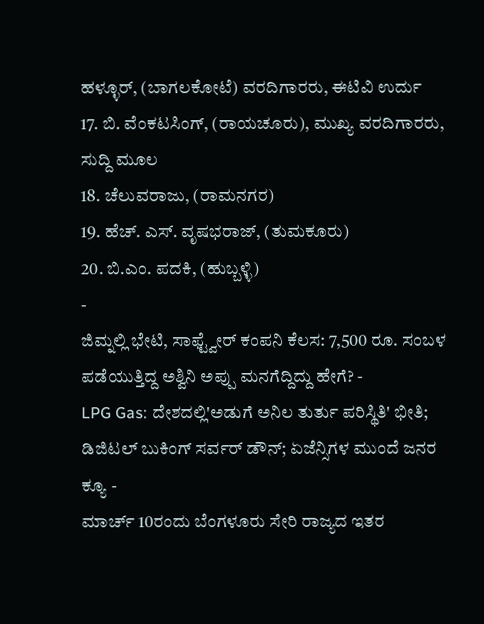ಹಳ್ಳೂರ್, (ಬಾಗಲಕೋಟೆ) ವರದಿಗಾರರು, ಈಟಿವಿ ಉರ್ದು
17. ಬಿ. ವೆಂಕಟಸಿಂಗ್, (ರಾಯಚೂರು), ಮುಖ್ಯ ವರದಿಗಾರರು, ಸುದ್ದಿ ಮೂಲ
18. ಚೆಲುವರಾಜು, (ರಾಮನಗರ)
19. ಹೆಚ್. ಎಸ್. ವೃಷಭರಾಜ್, (ತುಮಕೂರು)
20. ಬಿ.ಎಂ. ಪದಕಿ, (ಹುಬ್ಬಳ್ಳಿ)
-
ಜಿಮ್ನಲ್ಲಿ ಭೇಟಿ, ಸಾಫ್ಟ್ವೇರ್ ಕಂಪನಿ ಕೆಲಸ: 7,500 ರೂ. ಸಂಬಳ ಪಡೆಯುತ್ತಿದ್ದ ಅಶ್ವಿನಿ ಅಪ್ಪು ಮನಗೆದ್ದಿದ್ದು ಹೇಗೆ? -
LPG Gas: ದೇಶದಲ್ಲಿ'ಅಡುಗೆ ಅನಿಲ ತುರ್ತು ಪರಿಸ್ಥಿತಿ' ಭೀತಿ; ಡಿಜಿಟಲ್ ಬುಕಿಂಗ್ ಸರ್ವರ್ ಡೌನ್; ಏಜೆನ್ಸಿಗಳ ಮುಂದೆ ಜನರ ಕ್ಯೂ -
ಮಾರ್ಚ್ 10ರಂದು ಬೆಂಗಳೂರು ಸೇರಿ ರಾಜ್ಯದ ಇತರ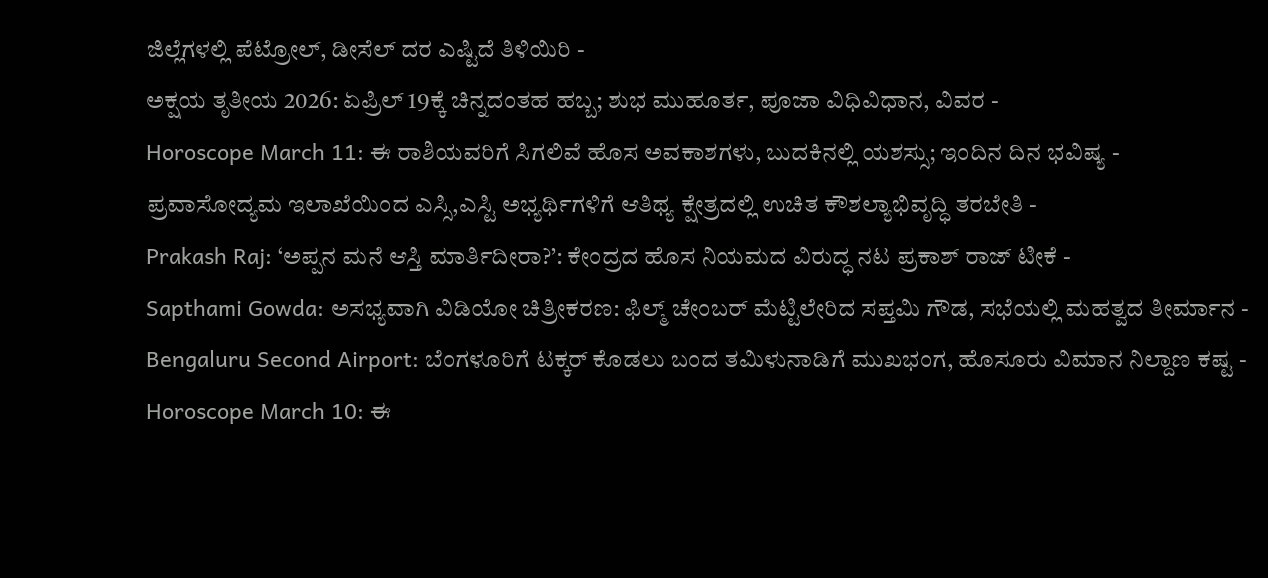ಜಿಲ್ಲೆಗಳಲ್ಲಿ ಪೆಟ್ರೋಲ್, ಡೀಸೆಲ್ ದರ ಎಷ್ಟಿದೆ ತಿಳಿಯಿರಿ -
ಅಕ್ಷಯ ತೃತೀಯ 2026: ಏಪ್ರಿಲ್ 19ಕ್ಕೆ ಚಿನ್ನದಂತಹ ಹಬ್ಬ; ಶುಭ ಮುಹೂರ್ತ, ಪೂಜಾ ವಿಧಿವಿಧಾನ, ವಿವರ -
Horoscope March 11: ಈ ರಾಶಿಯವರಿಗೆ ಸಿಗಲಿವೆ ಹೊಸ ಅವಕಾಶಗಳು, ಬುದಕಿನಲ್ಲಿ ಯಶಸ್ಸು; ಇಂದಿನ ದಿನ ಭವಿಷ್ಯ -
ಪ್ರವಾಸೋದ್ಯಮ ಇಲಾಖೆಯಿಂದ ಎಸ್ಸಿ,ಎಸ್ಟಿ ಅಭ್ಯರ್ಥಿಗಳಿಗೆ ಆತಿಥ್ಯ ಕ್ಷೇತ್ರದಲ್ಲಿ ಉಚಿತ ಕೌಶಲ್ಯಾಭಿವೃದ್ಧಿ ತರಬೇತಿ -
Prakash Raj: ‘ಅಪ್ಪನ ಮನೆ ಆಸ್ತಿ ಮಾರ್ತಿದೀರಾ?’: ಕೇಂದ್ರದ ಹೊಸ ನಿಯಮದ ವಿರುದ್ಧ ನಟ ಪ್ರಕಾಶ್ ರಾಜ್ ಟೀಕೆ -
Sapthami Gowda: ಅಸಭ್ಯವಾಗಿ ವಿಡಿಯೋ ಚಿತ್ರೀಕರಣ: ಫಿಲ್ಮ್ ಚೇಂಬರ್ ಮೆಟ್ಟಿಲೇರಿದ ಸಪ್ತಮಿ ಗೌಡ, ಸಭೆಯಲ್ಲಿ ಮಹತ್ವದ ತೀರ್ಮಾನ -
Bengaluru Second Airport: ಬೆಂಗಳೂರಿಗೆ ಟಕ್ಕರ್ ಕೊಡಲು ಬಂದ ತಮಿಳುನಾಡಿಗೆ ಮುಖಭಂಗ, ಹೊಸೂರು ವಿಮಾನ ನಿಲ್ದಾಣ ಕಷ್ಟ -
Horoscope March 10: ಈ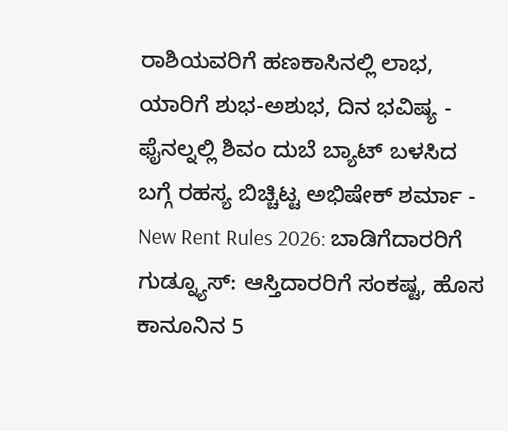ರಾಶಿಯವರಿಗೆ ಹಣಕಾಸಿನಲ್ಲಿ ಲಾಭ, ಯಾರಿಗೆ ಶುಭ-ಅಶುಭ, ದಿನ ಭವಿಷ್ಯ -
ಫೈನಲ್ನಲ್ಲಿ ಶಿವಂ ದುಬೆ ಬ್ಯಾಟ್ ಬಳಸಿದ ಬಗ್ಗೆ ರಹಸ್ಯ ಬಿಚ್ಚಿಟ್ಟ ಅಭಿಷೇಕ್ ಶರ್ಮಾ -
New Rent Rules 2026: ಬಾಡಿಗೆದಾರರಿಗೆ ಗುಡ್ನ್ಯೂಸ್: ಆಸ್ತಿದಾರರಿಗೆ ಸಂಕಷ್ಟ, ಹೊಸ ಕಾನೂನಿನ 5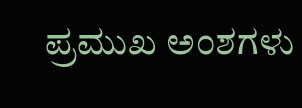ಪ್ರಮುಖ ಅಂಶಗಳು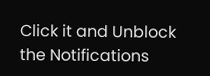Click it and Unblock the Notifications